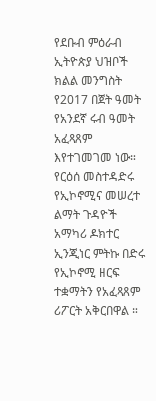የደቡብ ምዕራብ ኢትዮጵያ ህዝቦች ክልል መንግስት የ2017 በጀት ዓመት የአንደኛ ሩብ ዓመት አፈጻጸም እየተገመገመ ነው።
የርዕሰ መስተዳድሩ የኢኮኖሚና መሠረተ ልማት ጉዳዮች አማካሪ ዶክተር ኢንጂነር ምትኩ በድሩ የኢኮኖሚ ዘርፍ ተቋማትን የአፈጻጸም ሪፖርት አቅርበዋል ።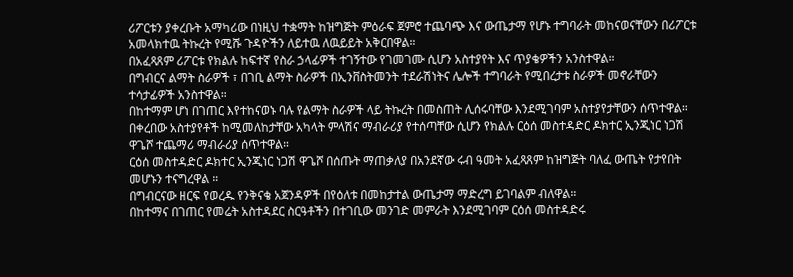ሪፖርቱን ያቀረቡት አማካሪው በነዚህ ተቋማት ከዝግጅት ምዕራፍ ጀምሮ ተጨባጭ እና ውጤታማ የሆኑ ተግባራት መከናወናቸውን በሪፖርቱ አመላክተዉ ትኩረት የሚሹ ጉዳዮችን ለይተዉ ለዉይይት አቅርበዋል።
በአፈጻጸም ሪፖርቱ የክልሉ ከፍተኛ የስራ ኃላፊዎች ተገኝተው የገመገሙ ሲሆን አስተያየት እና ጥያቄዎችን አንስተዋል።
በግብርና ልማት ስራዎች ፣ በገቢ ልማት ስራዎች በኢንቨስትመንት ተደራሽነትና ሌሎች ተግባራት የሚበረታቱ ስራዎች መኖራቸውን ተሳታፊዎች አንስተዋል።
በከተማም ሆነ በገጠር እየተከናወኑ ባሉ የልማት ስራዎች ላይ ትኩረት በመስጠት ሊሰሩባቸው እንደሚገባም አስተያየታቸውን ሰጥተዋል።
በቀረበው አስተያየቶች ከሚመለከታቸው አካላት ምላሽና ማብራሪያ የተሰጣቸው ሲሆን የክልሉ ርዕሰ መስተዳድር ዶክተር ኢንጂነር ነጋሽ ዋጌሾ ተጨማሪ ማብራሪያ ሰጥተዋል።
ርዕሰ መስተዳድር ዶክተር ኢንጂነር ነጋሽ ዋጌሾ በሰጡት ማጠቃለያ በአንደኛው ሩብ ዓመት አፈጻጸም ከዝግጅት ባለፈ ውጤት የታየበት መሆኑን ተናግረዋል ።
በግብርናው ዘርፍ የወረዱ የንቅናቄ አጀንዳዎች በየዕለቱ በመከታተል ውጤታማ ማድረግ ይገባልም ብለዋል።
በከተማና በገጠር የመሬት አስተዳደር ስርዓቶችን በተገቢው መንገድ መምራት እንደሚገባም ርዕሰ መስተዳድሩ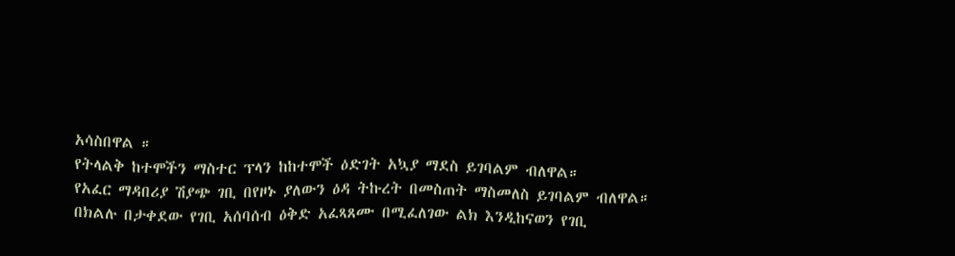አሳስበዋል ።
የትላልቅ ከተሞችን ማስተር ፕላን ከከተሞች ዕድገት አኳያ ማደስ ይገባልም ብለዋል።
የአፈር ማዳበሪያ ሽያጭ ገቢ በየዞኑ ያለውን ዕዳ ትኩረት በመስጠት ማስመለስ ይገባልም ብለዋል።
በክልሉ በታቀደው የገቢ አሰባሰብ ዕቅድ አፈጻጸሙ በሚፈለገው ልክ እንዲከናወን የገቢ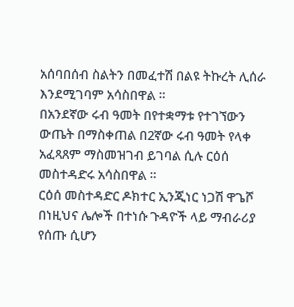አሰባበሰብ ስልትን በመፈተሽ በልዩ ትኩረት ሊሰራ እንደሚገባም አሳስበዋል ።
በአንደኛው ሩብ ዓመት በየተቋማቱ የተገኘውን ውጤት በማስቀጠል በ2ኛው ሩብ ዓመት የላቀ አፈጻጸም ማስመዝገብ ይገባል ሲሉ ርዕሰ መስተዳድሩ አሳስበዋል ።
ርዕሰ መስተዳድር ዶክተር ኢንጂነር ነጋሽ ዋጌሾ በነዚህና ሌሎች በተነሱ ጉዳዮች ላይ ማብራሪያ የሰጡ ሲሆን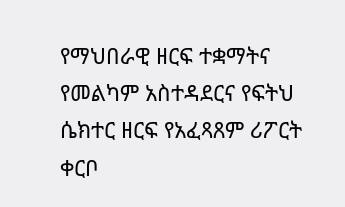የማህበራዊ ዘርፍ ተቋማትና የመልካም አስተዳደርና የፍትህ ሴክተር ዘርፍ የአፈጻጸም ሪፖርት ቀርቦ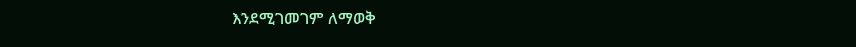እንደሚገመገም ለማወቅ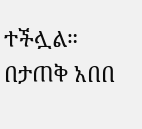ተችሏል።
በታጠቅ አበበ